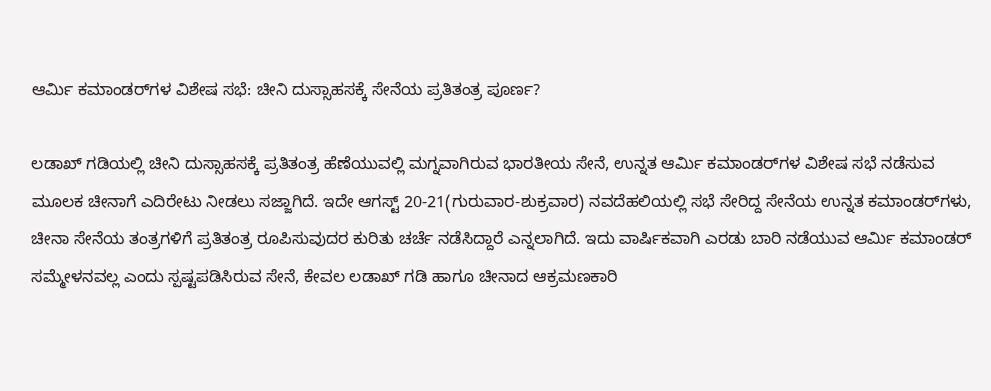ಆರ್ಮಿ ಕಮಾಂಡರ್‌ಗಳ ವಿಶೇಷ ಸಭೆ: ಚೀನಿ ದುಸ್ಸಾಹಸಕ್ಕೆ ಸೇನೆಯ ಪ್ರತಿತಂತ್ರ ಪೂರ್ಣ?

ಲಡಾಖ್ ಗಡಿಯಲ್ಲಿ ಚೀನಿ ದುಸ್ಸಾಹಸಕ್ಕೆ ಪ್ರತಿತಂತ್ರ ಹೆಣೆಯುವಲ್ಲಿ ಮಗ್ನವಾಗಿರುವ ಭಾರತೀಯ ಸೇನೆ, ಉನ್ನತ ಆರ್ಮಿ ಕಮಾಂಡರ್‌ಗಳ ವಿಶೇಷ ಸಭೆ ನಡೆಸುವ ಮೂಲಕ ಚೀನಾಗೆ ಎದಿರೇಟು ನೀಡಲು ಸಜ್ಜಾಗಿದೆ. ಇದೇ ಆಗಸ್ಟ್ 20-21(ಗುರುವಾರ-ಶುಕ್ರವಾರ) ನವದೆಹಲಿಯಲ್ಲಿ ಸಭೆ ಸೇರಿದ್ದ ಸೇನೆಯ ಉನ್ನತ ಕಮಾಂಡರ್‌ಗಳು, ಚೀನಾ ಸೇನೆಯ ತಂತ್ರಗಳಿಗೆ ಪ್ರತಿತಂತ್ರ ರೂಪಿಸುವುದರ ಕುರಿತು ಚರ್ಚೆ ನಡೆಸಿದ್ದಾರೆ ಎನ್ನಲಾಗಿದೆ. ಇದು ವಾರ್ಷಿಕವಾಗಿ ಎರಡು ಬಾರಿ ನಡೆಯುವ ಆರ್ಮಿ ಕಮಾಂಡರ್ ಸಮ್ಮೇಳನವಲ್ಲ ಎಂದು ಸ್ಪಷ್ಟಪಡಿಸಿರುವ ಸೇನೆ, ಕೇವಲ ಲಡಾಖ್ ಗಡಿ ಹಾಗೂ ಚೀನಾದ ಆಕ್ರಮಣಕಾರಿ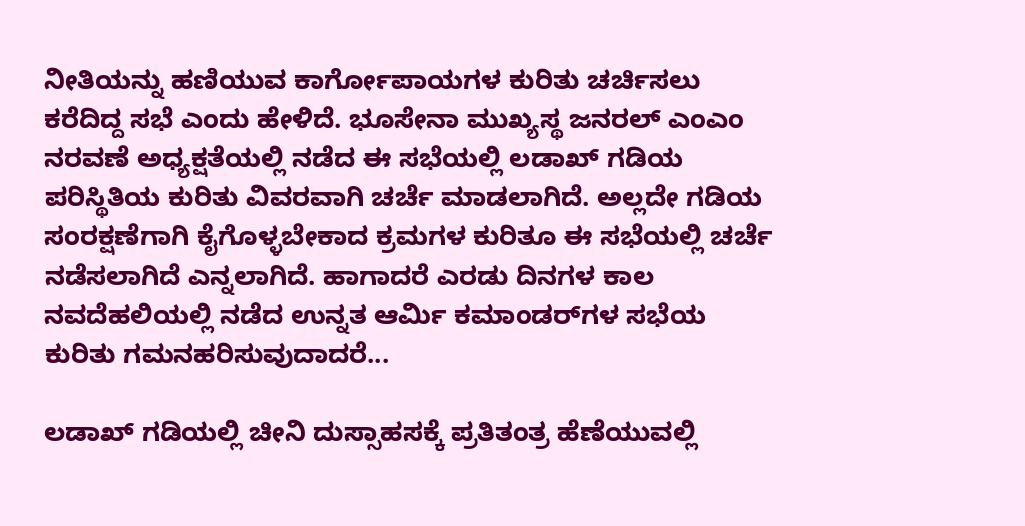ನೀತಿಯನ್ನು ಹಣಿಯುವ ಕಾರ್ಗೋಪಾಯಗಳ ಕುರಿತು ಚರ್ಚಿಸಲು ಕರೆದಿದ್ದ ಸಭೆ ಎಂದು ಹೇಳಿದೆ. ಭೂಸೇನಾ ಮುಖ್ಯಸ್ಥ ಜನರಲ್ ಎಂಎಂ ನರವಣೆ ಅಧ್ಯಕ್ಷತೆಯಲ್ಲಿ ನಡೆದ ಈ ಸಭೆಯಲ್ಲಿ ಲಡಾಖ್‌ ಗಡಿಯ ಪರಿಸ್ಥಿತಿಯ ಕುರಿತು ವಿವರವಾಗಿ ಚರ್ಚೆ ಮಾಡಲಾಗಿದೆ. ಅಲ್ಲದೇ ಗಡಿಯ ಸಂರಕ್ಷಣೆಗಾಗಿ ಕೈಗೊಳ್ಳಬೇಕಾದ ಕ್ರಮಗಳ ಕುರಿತೂ ಈ ಸಭೆಯಲ್ಲಿ ಚರ್ಚೆ ನಡೆಸಲಾಗಿದೆ ಎನ್ನಲಾಗಿದೆ. ಹಾಗಾದರೆ ಎರಡು ದಿನಗಳ ಕಾಲ ನವದೆಹಲಿಯಲ್ಲಿ ನಡೆದ ಉನ್ನತ ಆರ್ಮಿ ಕಮಾಂಡರ್‌ಗಳ ಸಭೆಯ ಕುರಿತು ಗಮನಹರಿಸುವುದಾದರೆ...

ಲಡಾಖ್ ಗಡಿಯಲ್ಲಿ ಚೀನಿ ದುಸ್ಸಾಹಸಕ್ಕೆ ಪ್ರತಿತಂತ್ರ ಹೆಣೆಯುವಲ್ಲಿ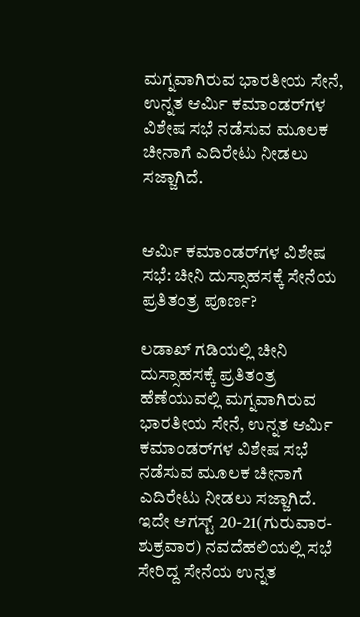ಮಗ್ನವಾಗಿರುವ ಭಾರತೀಯ ಸೇನೆ, ಉನ್ನತ ಆರ್ಮಿ ಕಮಾಂಡರ್‌ಗಳ ವಿಶೇಷ ಸಭೆ ನಡೆಸುವ ಮೂಲಕ ಚೀನಾಗೆ ಎದಿರೇಟು ನೀಡಲು ಸಜ್ಜಾಗಿದೆ.


ಆರ್ಮಿ ಕಮಾಂಡರ್‌ಗಳ ವಿಶೇಷ ಸಭೆ: ಚೀನಿ ದುಸ್ಸಾಹಸಕ್ಕೆ ಸೇನೆಯ ಪ್ರತಿತಂತ್ರ ಪೂರ್ಣ?

ಲಡಾಖ್ ಗಡಿಯಲ್ಲಿ ಚೀನಿ ದುಸ್ಸಾಹಸಕ್ಕೆ ಪ್ರತಿತಂತ್ರ ಹೆಣೆಯುವಲ್ಲಿ ಮಗ್ನವಾಗಿರುವ ಭಾರತೀಯ ಸೇನೆ, ಉನ್ನತ ಆರ್ಮಿ ಕಮಾಂಡರ್‌ಗಳ ವಿಶೇಷ ಸಭೆ ನಡೆಸುವ ಮೂಲಕ ಚೀನಾಗೆ ಎದಿರೇಟು ನೀಡಲು ಸಜ್ಜಾಗಿದೆ. ಇದೇ ಆಗಸ್ಟ್ 20-21(ಗುರುವಾರ-ಶುಕ್ರವಾರ) ನವದೆಹಲಿಯಲ್ಲಿ ಸಭೆ ಸೇರಿದ್ದ ಸೇನೆಯ ಉನ್ನತ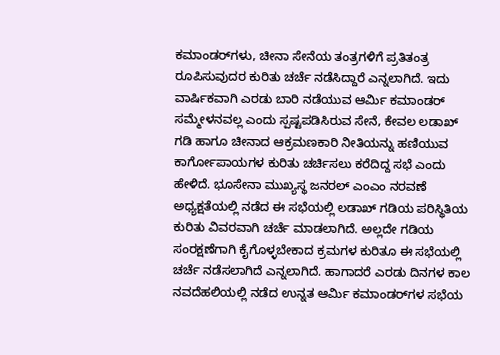ಕಮಾಂಡರ್‌ಗಳು, ಚೀನಾ ಸೇನೆಯ ತಂತ್ರಗಳಿಗೆ ಪ್ರತಿತಂತ್ರ ರೂಪಿಸುವುದರ ಕುರಿತು ಚರ್ಚೆ ನಡೆಸಿದ್ದಾರೆ ಎನ್ನಲಾಗಿದೆ. ಇದು ವಾರ್ಷಿಕವಾಗಿ ಎರಡು ಬಾರಿ ನಡೆಯುವ ಆರ್ಮಿ ಕಮಾಂಡರ್ ಸಮ್ಮೇಳನವಲ್ಲ ಎಂದು ಸ್ಪಷ್ಟಪಡಿಸಿರುವ ಸೇನೆ, ಕೇವಲ ಲಡಾಖ್ ಗಡಿ ಹಾಗೂ ಚೀನಾದ ಆಕ್ರಮಣಕಾರಿ ನೀತಿಯನ್ನು ಹಣಿಯುವ ಕಾರ್ಗೋಪಾಯಗಳ ಕುರಿತು ಚರ್ಚಿಸಲು ಕರೆದಿದ್ದ ಸಭೆ ಎಂದು ಹೇಳಿದೆ. ಭೂಸೇನಾ ಮುಖ್ಯಸ್ಥ ಜನರಲ್ ಎಂಎಂ ನರವಣೆ ಅಧ್ಯಕ್ಷತೆಯಲ್ಲಿ ನಡೆದ ಈ ಸಭೆಯಲ್ಲಿ ಲಡಾಖ್‌ ಗಡಿಯ ಪರಿಸ್ಥಿತಿಯ ಕುರಿತು ವಿವರವಾಗಿ ಚರ್ಚೆ ಮಾಡಲಾಗಿದೆ. ಅಲ್ಲದೇ ಗಡಿಯ ಸಂರಕ್ಷಣೆಗಾಗಿ ಕೈಗೊಳ್ಳಬೇಕಾದ ಕ್ರಮಗಳ ಕುರಿತೂ ಈ ಸಭೆಯಲ್ಲಿ ಚರ್ಚೆ ನಡೆಸಲಾಗಿದೆ ಎನ್ನಲಾಗಿದೆ. ಹಾಗಾದರೆ ಎರಡು ದಿನಗಳ ಕಾಲ ನವದೆಹಲಿಯಲ್ಲಿ ನಡೆದ ಉನ್ನತ ಆರ್ಮಿ ಕಮಾಂಡರ್‌ಗಳ ಸಭೆಯ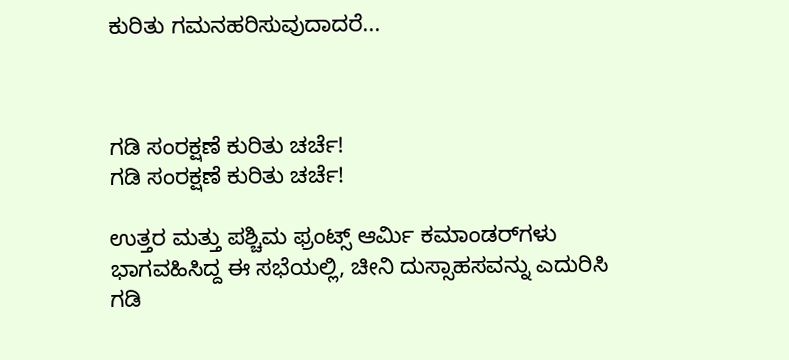ಕುರಿತು ಗಮನಹರಿಸುವುದಾದರೆ...



ಗಡಿ ಸಂರಕ್ಷಣೆ ಕುರಿತು ಚರ್ಚೆ!
ಗಡಿ ಸಂರಕ್ಷಣೆ ಕುರಿತು ಚರ್ಚೆ!

ಉತ್ತರ ಮತ್ತು ಪಶ್ಚಿಮ ಫ್ರಂಟ್ಸ್ ಆರ್ಮಿ ಕಮಾಂಡರ್‌ಗಳು ಭಾಗವಹಿಸಿದ್ದ ಈ ಸಭೆಯಲ್ಲಿ, ಚೀನಿ ದುಸ್ಸಾಹಸವನ್ನು ಎದುರಿಸಿ ಗಡಿ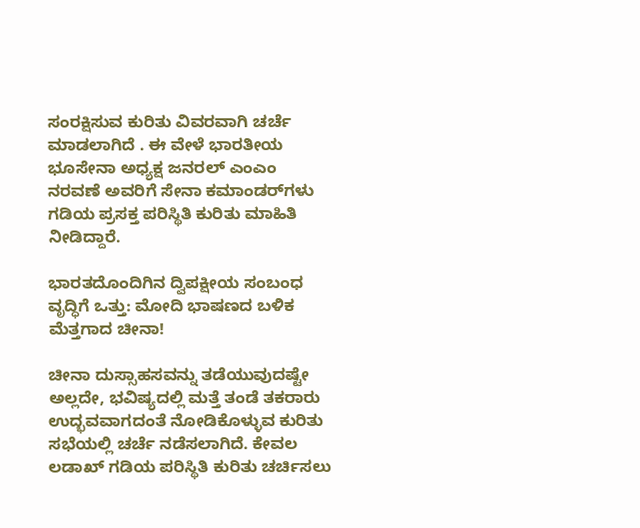ಸಂರಕ್ಷಿಸುವ ಕುರಿತು ವಿವರವಾಗಿ ಚರ್ಚೆ ಮಾಡಲಾಗಿದೆ . ಈ ವೇಳೆ ಭಾರತೀಯ ಭೂಸೇನಾ ಅಧ್ಯಕ್ಷ ಜನರಲ್ ಎಂಎಂ ನರವಣೆ ಅವರಿಗೆ ಸೇನಾ ಕಮಾಂಡರ್‌ಗಳು ಗಡಿಯ ಪ್ರಸಕ್ತ ಪರಿಸ್ಥಿತಿ ಕುರಿತು ಮಾಹಿತಿ ನೀಡಿದ್ದಾರೆ.

ಭಾರತದೊಂದಿಗಿನ ದ್ವಿಪಕ್ಷೀಯ ಸಂಬಂಧ ವೃದ್ಧಿಗೆ ಒತ್ತು: ಮೋದಿ ಭಾಷಣದ ಬಳಿಕ ಮೆತ್ತಗಾದ ಚೀನಾ!

ಚೀನಾ ದುಸ್ಸಾಹಸವನ್ನು ತಡೆಯುವುದಷ್ಟೇ ಅಲ್ಲದೇ, ಭವಿಷ್ಯದಲ್ಲಿ ಮತ್ತೆ ತಂಡೆ ತಕರಾರು ಉದ್ಭವವಾಗದಂತೆ ನೋಡಿಕೊಳ್ಳುವ ಕುರಿತು ಸಭೆಯಲ್ಲಿ ಚರ್ಚೆ ನಡೆಸಲಾಗಿದೆ. ಕೇವಲ ಲಡಾಖ್ ಗಡಿಯ ಪರಿಸ್ಥಿತಿ ಕುರಿತು ಚರ್ಚಿಸಲು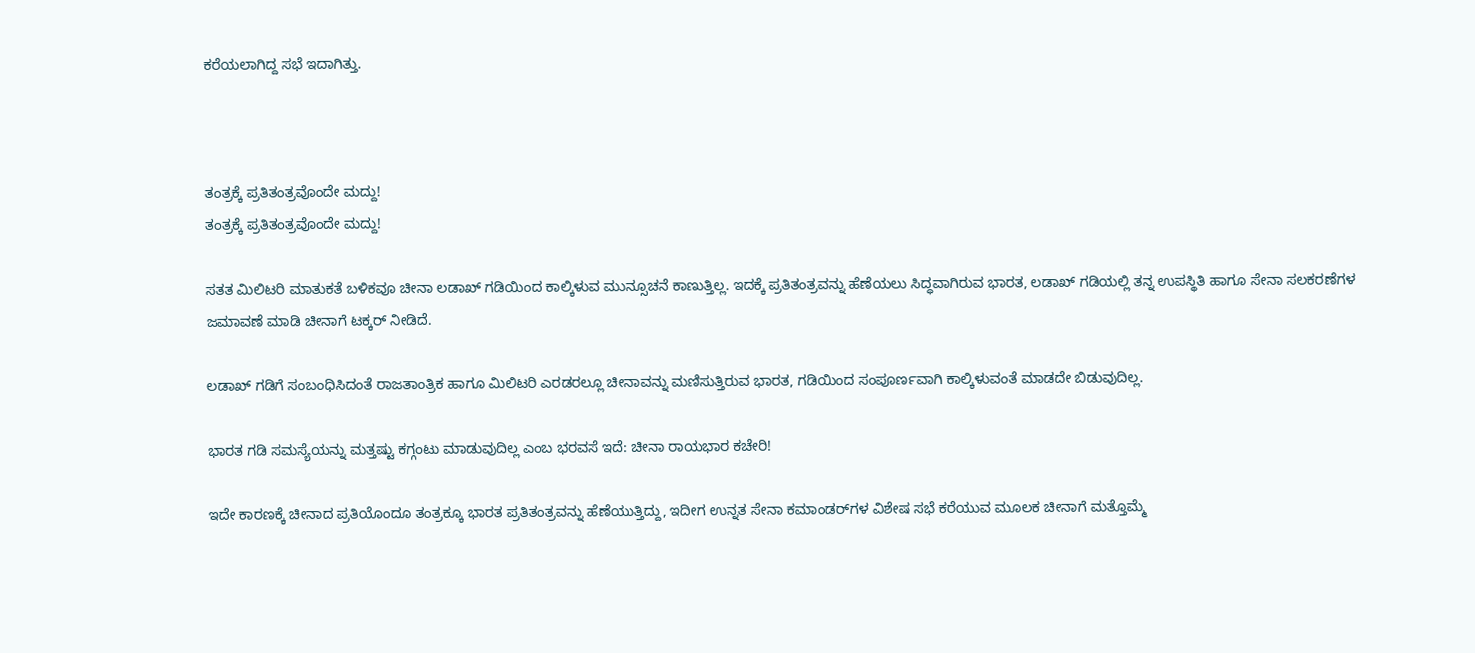ಕರೆಯಲಾಗಿದ್ದ ಸಭೆ ಇದಾಗಿತ್ತು.



ತಂತ್ರಕ್ಕೆ ಪ್ರತಿತಂತ್ರವೊಂದೇ ಮದ್ದು!
ತಂತ್ರಕ್ಕೆ ಪ್ರತಿತಂತ್ರವೊಂದೇ ಮದ್ದು!

ಸತತ ಮಿಲಿಟರಿ ಮಾತುಕತೆ ಬಳಿಕವೂ ಚೀನಾ ಲಡಾಖ್ ಗಡಿಯಿಂದ ಕಾಲ್ಕಿಳುವ ಮುನ್ಸೂಚನೆ ಕಾಣುತ್ತಿಲ್ಲ. ಇದಕ್ಕೆ ಪ್ರತಿತಂತ್ರವನ್ನು ಹೆಣೆಯಲು ಸಿದ್ಧವಾಗಿರುವ ಭಾರತ, ಲಡಾಖ್ ಗಡಿಯಲ್ಲಿ ತನ್ನ ಉಪಸ್ಥಿತಿ ಹಾಗೂ ಸೇನಾ ಸಲಕರಣೆಗಳ ಜಮಾವಣೆ ಮಾಡಿ ಚೀನಾಗೆ ಟಕ್ಕರ್ ನೀಡಿದೆ.

ಲಡಾಖ್ ಗಡಿಗೆ ಸಂಬಂಧಿಸಿದಂತೆ ರಾಜತಾಂತ್ರಿಕ ಹಾಗೂ ಮಿಲಿಟರಿ ಎರಡರಲ್ಲೂ ಚೀನಾವನ್ನು ಮಣಿಸುತ್ತಿರುವ ಭಾರತ, ಗಡಿಯಿಂದ ಸಂಪೂರ್ಣವಾಗಿ ಕಾಲ್ಕಿಳುವಂತೆ ಮಾಡದೇ ಬಿಡುವುದಿಲ್ಲ.

ಭಾರತ ಗಡಿ ಸಮಸ್ಯೆಯನ್ನು ಮತ್ತಷ್ಟು ಕಗ್ಗಂಟು ಮಾಡುವುದಿಲ್ಲ ಎಂಬ ಭರವಸೆ ಇದೆ: ಚೀನಾ ರಾಯಭಾರ ಕಚೇರಿ!

ಇದೇ ಕಾರಣಕ್ಕೆ ಚೀನಾದ ಪ್ರತಿಯೊಂದೂ ತಂತ್ರಕ್ಕೂ ಭಾರತ ಪ್ರತಿತಂತ್ರವನ್ನು ಹೆಣೆಯುತ್ತಿದ್ದು, ಇದೀಗ ಉನ್ನತ ಸೇನಾ ಕಮಾಂಡರ್‌ಗಳ ವಿಶೇಷ ಸಭೆ ಕರೆಯುವ ಮೂಲಕ ಚೀನಾಗೆ ಮತ್ತೊಮ್ಮೆ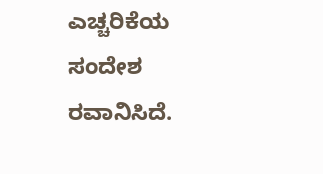ಎಚ್ಚರಿಕೆಯ ಸಂದೇಶ ರವಾನಿಸಿದೆ.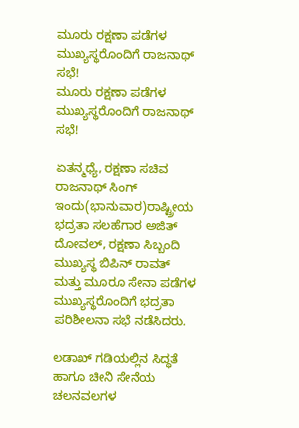ಮೂರು ರಕ್ಷಣಾ ಪಡೆಗಳ ಮುಖ್ಯಸ್ಥರೊಂದಿಗೆ ರಾಜನಾಥ್ ಸಭೆ!
ಮೂರು ರಕ್ಷಣಾ ಪಡೆಗಳ ಮುಖ್ಯಸ್ಥರೊಂದಿಗೆ ರಾಜನಾಥ್ ಸಭೆ!

ಏತನ್ಮಧ್ಯೆ, ರಕ್ಷಣಾ ಸಚಿವ ರಾಜನಾಥ್ ಸಿಂಗ್ ಇಂದು(ಭಾನುವಾರ)ರಾಷ್ಟ್ರೀಯ ಭದ್ರತಾ ಸಲಹೆಗಾರ ಅಜಿತ್ ದೋವಲ್, ರಕ್ಷಣಾ ಸಿಬ್ಬಂದಿ ಮುಖ್ಯಸ್ಥ ಬಿಪಿನ್ ರಾವತ್ ಮತ್ತು ಮೂರೂ ಸೇನಾ ಪಡೆಗಳ ಮುಖ್ಯಸ್ಥರೊಂದಿಗೆ ಭದ್ರತಾ ಪರಿಶೀಲನಾ ಸಭೆ ನಡೆಸಿದರು.

ಲಡಾಖ್‌ ಗಡಿಯಲ್ಲಿನ ಸಿದ್ಧತೆ ಹಾಗೂ ಚೀನಿ ಸೇನೆಯ ಚಲನವಲಗಳ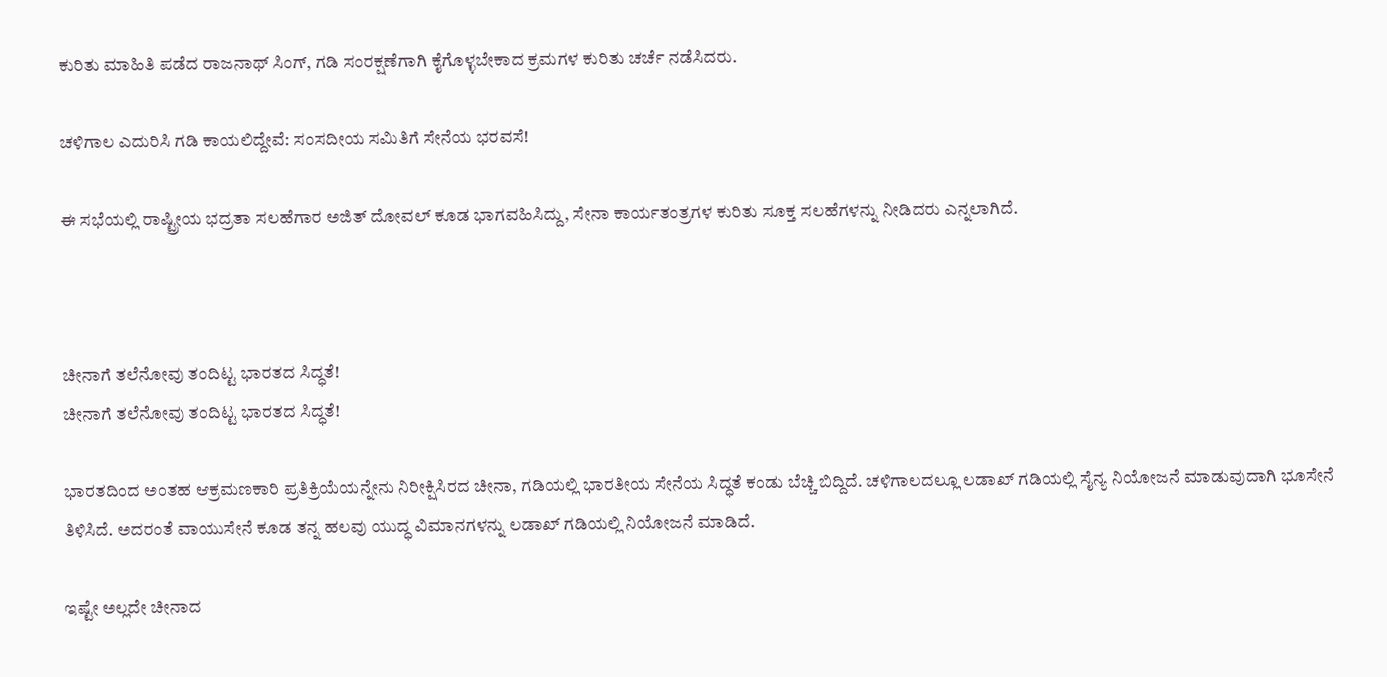ಕುರಿತು ಮಾಹಿತಿ ಪಡೆದ ರಾಜನಾಥ್ ಸಿಂಗ್, ಗಡಿ ಸಂರಕ್ಷಣೆಗಾಗಿ ಕೈಗೊಳ್ಳಬೇಕಾದ ಕ್ರಮಗಳ ಕುರಿತು ಚರ್ಚೆ ನಡೆಸಿದರು.

ಚಳಿಗಾಲ ಎದುರಿಸಿ ಗಡಿ ಕಾಯಲಿದ್ದೇವೆ: ಸಂಸದೀಯ ಸಮಿತಿಗೆ ಸೇನೆಯ ಭರವಸೆ!

ಈ ಸಭೆಯಲ್ಲಿ ರಾಷ್ಟ್ರೀಯ ಭದ್ರತಾ ಸಲಹೆಗಾರ ಅಜಿತ್ ದೋವಲ್ ಕೂಡ ಭಾಗವಹಿಸಿದ್ದು, ಸೇನಾ ಕಾರ್ಯತಂತ್ರಗಳ ಕುರಿತು ಸೂಕ್ತ ಸಲಹೆಗಳನ್ನು ನೀಡಿದರು ಎನ್ನಲಾಗಿದೆ.



ಚೀನಾಗೆ ತಲೆನೋವು ತಂದಿಟ್ಟ ಭಾರತದ ಸಿದ್ಧತೆ!
ಚೀನಾಗೆ ತಲೆನೋವು ತಂದಿಟ್ಟ ಭಾರತದ ಸಿದ್ಧತೆ!

ಭಾರತದಿಂದ ಅಂತಹ ಆಕ್ರಮಣಕಾರಿ ಪ್ರತಿಕ್ರಿಯೆಯನ್ನೇನು ನಿರೀಕ್ಷಿಸಿರದ ಚೀನಾ, ಗಡಿಯಲ್ಲಿ ಭಾರತೀಯ ಸೇನೆಯ ಸಿದ್ಧತೆ ಕಂಡು ಬೆಚ್ಚಿ ಬಿದ್ದಿದೆ. ಚಳಿಗಾಲದಲ್ಲೂ ಲಡಾಖ್ ಗಡಿಯಲ್ಲಿ ಸೈನ್ಯ ನಿಯೋಜನೆ ಮಾಡುವುದಾಗಿ ಭೂಸೇನೆ ತಿಳಿಸಿದೆ. ಅದರಂತೆ ವಾಯುಸೇನೆ ಕೂಡ ತನ್ನ ಹಲವು ಯುದ್ಧ ವಿಮಾನಗಳನ್ನು ಲಡಾಖ್ ಗಡಿಯಲ್ಲಿ ನಿಯೋಜನೆ ಮಾಡಿದೆ.

ಇಷ್ಟೇ ಅಲ್ಲದೇ ಚೀನಾದ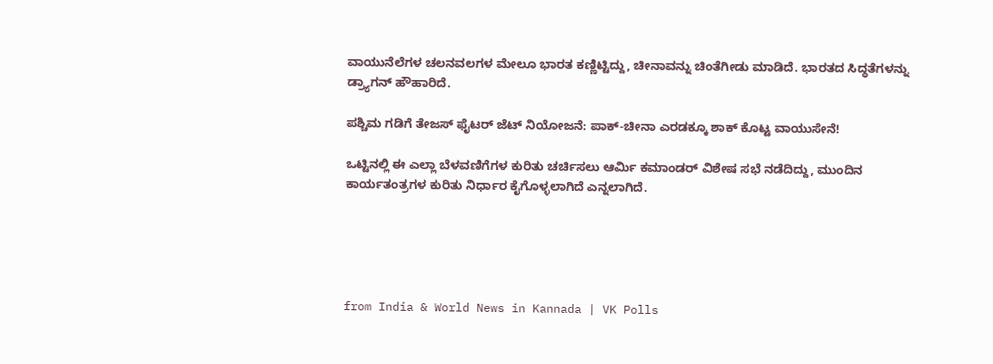ವಾಯುನೆಲೆಗಳ ಚಲನವಲಗಳ ಮೇಲೂ ಭಾರತ ಕಣ್ಣಿಟ್ಟಿದ್ದು, ಚೀನಾವನ್ನು ಚಿಂತೆಗೀಡು ಮಾಡಿದೆ. ಭಾರತದ ಸಿದ್ಧತೆಗಳನ್ನು ಡ್ರ್ಯಾಗನ್ ಹೌಹಾರಿದೆ.

ಪಶ್ಚಿಮ ಗಡಿಗೆ ತೇಜಸ್ ಫೈಟರ್ ಜೆಟ್ ನಿಯೋಜನೆ: ಪಾಕ್-ಚೀನಾ ಎರಡಕ್ಕೂ ಶಾಕ್ ಕೊಟ್ಟ ವಾಯುಸೇನೆ!

ಒಟ್ಟಿನಲ್ಲಿ ಈ ಎಲ್ಲಾ ಬೆಳವಣಿಗೆಗಳ ಕುರಿತು ಚರ್ಚಿಸಲು ಆರ್ಮಿ ಕಮಾಂಡರ್ ವಿಶೇಷ ಸಭೆ ನಡೆದಿದ್ದು, ಮುಂದಿನ ಕಾರ್ಯತಂತ್ರಗಳ ಕುರಿತು ನಿರ್ಧಾರ ಕೈಗೊಳ್ಳಲಾಗಿದೆ ಎನ್ನಲಾಗಿದೆ.





from India & World News in Kannada | VK Polls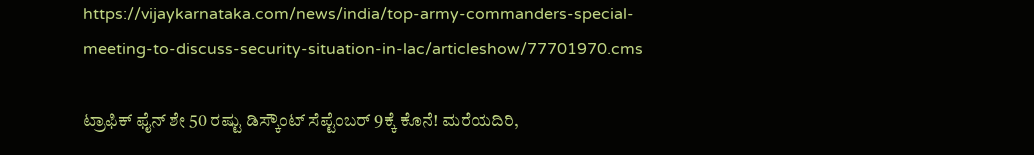https://vijaykarnataka.com/news/india/top-army-commanders-special-meeting-to-discuss-security-situation-in-lac/articleshow/77701970.cms

ಟ್ರಾಫಿಕ್‌ ಫೈನ್‌ ಶೇ 50 ರಷ್ಟು ಡಿಸ್ಕೌಂಟ್‌ ಸೆಪ್ಟೆಂಬರ್‌ 9ಕ್ಕೆ ಕೊನೆ! ಮರೆಯದಿರಿ,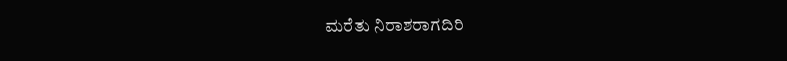ಮರೆತು ನಿರಾಶರಾಗದಿರಿ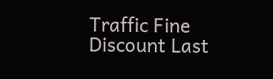Traffic Fine Discount Last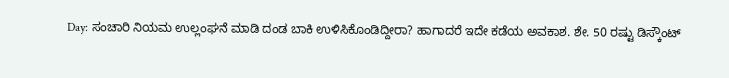Day: ಸಂಚಾರಿ ನಿಯಮ ಉಲ್ಲಂಘನೆ ಮಾಡಿ ದಂಡ ಬಾಕಿ ಉಳಿಸಿಕೊಂಡಿದ್ದೀರಾ? ಹಾಗಾದರೆ ಇದೇ ಕಡೆಯ ಅವಕಾಶ. ಶೇ. 50 ರಷ್ಟು ಡಿಸ್ಕೌಂಟ್‌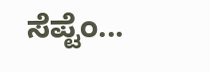ಸೆಪ್ಟೆಂ...